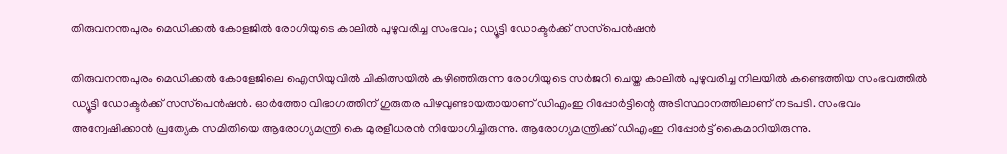തിരുവനന്തപുരം മെഡിക്കൽ കോളജിൽ രോഗിയുടെ കാലിൽ പുഴുവരിച്ച സംഭവം; ഡ്യൂട്ടി ഡോക്ടര്‍ക്ക് സസ്‌പെന്‍ഷന്‍

തിരുവനന്തപുരം മെഡിക്കൽ കോളേജിലെ ഐസിയുവിൽ ചികിത്സയിൽ കഴിഞ്ഞിരുന്ന രോഗിയുടെ സർജറി ചെയ്ത കാലിൽ പുഴുവരിച്ച നിലയിൽ കണ്ടെത്തിയ സംഭവത്തിൽ ഡ്യൂട്ടി ഡോക്ടര്‍ക്ക് സസ്‌പെന്‍ഷന്‍. ഓര്‍ത്തോ വിഭാഗത്തിന് ഗുരുതര പിഴവുണ്ടായതായാണ് ഡിഎംഇ റിപ്പോര്‍ട്ടിന്റെ അടിസ്ഥാനത്തിലാണ് നടപടി. സംഭവം അന്വേഷിക്കാന്‍ പ്രത്യേക സമിതിയെ ആരോഗ്യമന്ത്രി കെ മുരളീധരൻ നിയോഗിച്ചിരുന്നു. ആരോഗ്യമന്ത്രിക്ക് ഡിഎംഇ റിപ്പോര്‍ട്ട് കൈമാറിയിരുന്നു.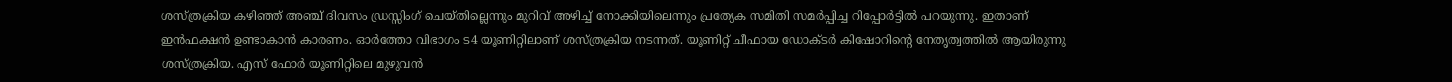ശസ്ത്രക്രിയ കഴിഞ്ഞ് അഞ്ച് ദിവസം ഡ്രസ്സിംഗ് ചെയ്തില്ലെന്നും മുറിവ് അഴിച്ച് നോക്കിയിലെന്നും പ്രത്യേക സമിതി സമർപ്പിച്ച റിപ്പോർട്ടിൽ പറയുന്നു. ഇതാണ് ഇന്‍ഫക്ഷന്‍ ഉണ്ടാകാന്‍ കാരണം. ഓര്‍ത്തോ വിഭാഗം ട4 യൂണിറ്റിലാണ് ശസ്ത്രക്രിയ നടന്നത്. യൂണിറ്റ് ചീഫായ ഡോക്ടര്‍ കിഷോറിന്റെ നേതൃത്വത്തില്‍ ആയിരുന്നു ശസ്ത്രക്രിയ. എസ് ഫോര്‍ യൂണിറ്റിലെ മുഴുവന്‍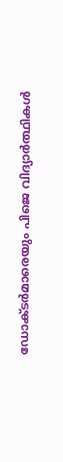ഡോക്ടര്‍മാരെയും പിജെ വിദ്യാര്‍ത്ഥികള്‍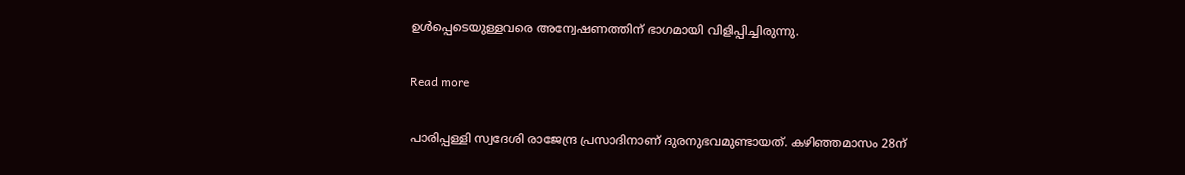ഉള്‍പ്പെടെയുള്ളവരെ അന്വേഷണത്തിന് ഭാഗമായി വിളിപ്പിച്ചിരുന്നു.

Read more

പാരിപ്പള്ളി സ്വദേശി രാജേന്ദ്ര പ്രസാദിനാണ് ദുരനുഭവമുണ്ടായത്. കഴിഞ്ഞമാസം 28ന്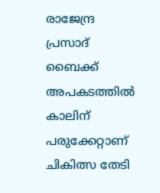രാജേന്ദ്ര പ്രസാദ് ബൈക്ക് അപകടത്തില്‍ കാലിന് പരുക്കേറ്റാണ് ചികിത്സ തേടി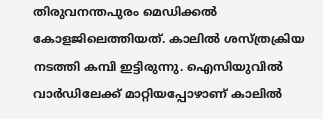തിരുവനന്തപുരം മെഡിക്കല്‍ കോളജിലെത്തിയത്. കാലില്‍ ശസ്ത്രക്രിയ നടത്തി കമ്പി ഇട്ടിരുന്നു. ഐസിയുവില്‍ വാര്‍ഡിലേക്ക് മാറ്റിയപ്പോഴാണ് കാലില്‍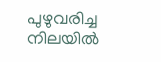പുഴുവരിച്ച നിലയില്‍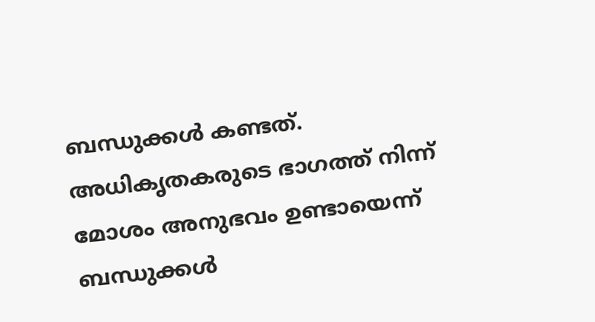ബന്ധുക്കള്‍ കണ്ടത്. അധികൃതകരുടെ ഭാഗത്ത് നിന്ന് മോശം അനുഭവം ഉണ്ടായെന്ന് ബന്ധുക്കള്‍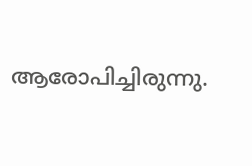ആരോപിച്ചിരുന്നു.